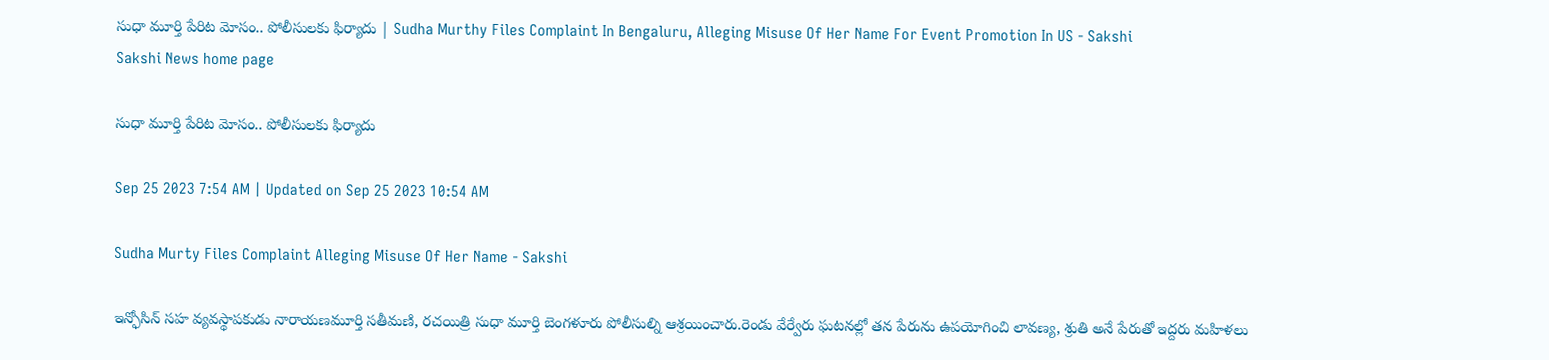సుధా మూర్తి పేరిట మోసం.. పోలీసులకు ఫిర్యాదు | Sudha Murthy Files Complaint In Bengaluru, Alleging Misuse Of Her Name For Event Promotion In US - Sakshi
Sakshi News home page

సుధా మూర్తి పేరిట మోసం.. పోలీసులకు ఫిర్యాదు

Sep 25 2023 7:54 AM | Updated on Sep 25 2023 10:54 AM

Sudha Murty Files Complaint Alleging Misuse Of Her Name - Sakshi

ఇన్ఫోసిన్‌ సహ వ్యవస్థాపకుడు నారాయణమూర్తి సతీమణి, రచయిత్రి సుధా మూర్తి బెంగళూరు పోలీసుల్ని ఆశ్రయించారు.రెండు వేర్వేరు ఘటనల్లో తన పేరును ఉపయోగించి లావణ్య, శ్రుతి అనే పేరుతో ఇద్దరు మహిళలు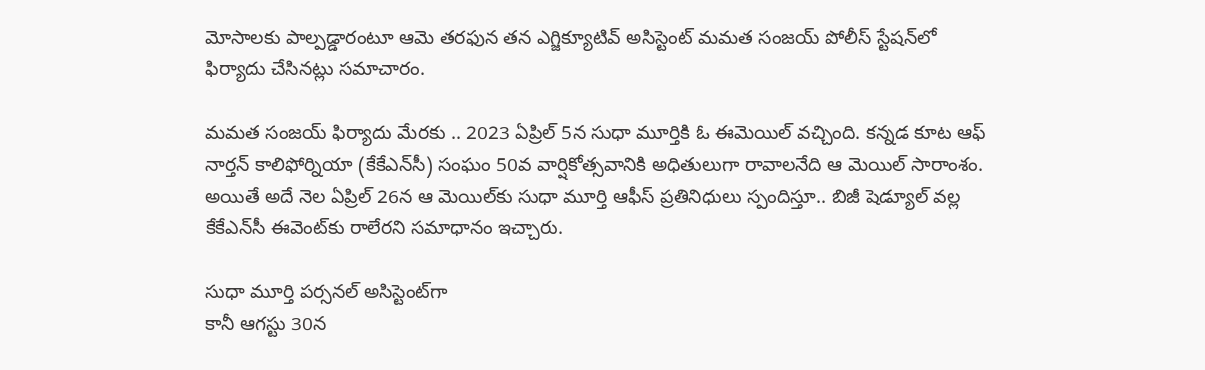మోసాలకు పాల్పడ్డారంటూ ఆమె తరఫున తన ఎగ్జిక్యూటివ్‌ అసిస్టెంట్ మమత సంజయ్‌ పోలీస్‌ స్టేషన్‌లో ఫిర్యాదు చేసినట్లు సమాచారం.

మమత సంజయ్‌ ఫిర్యాదు మేరకు .. 2023 ఏప్రిల్‌ 5న సుధా మూర్తికి ఓ ఈమెయిల్‌ వచ్చింది. కన్నడ కూట ఆఫ్‌ నార్తన్‌ కాలిఫోర్నియా (కేకేఎన్‌సీ) సంఘం 50వ వార్షికోత్సవానికి అధితులుగా రావాలనేది ఆ మెయిల్‌ సారాంశం. అయితే అదే నెల ఏప్రిల్‌ 26న ఆ మెయిల్‌కు సుధా మూర్తి ఆఫీస్‌ ప్రతినిధులు స్పందిస్తూ.. బిజీ షెడ్యూల్‌ వల్ల కేకేఎన్‌సీ ఈవెంట్‌కు రాలేరని సమాధానం ఇచ్చారు.

సుధా మూర్తి పర్సనల్‌ అసిస్టెంట్‌గా
కానీ ఆగస్టు 30న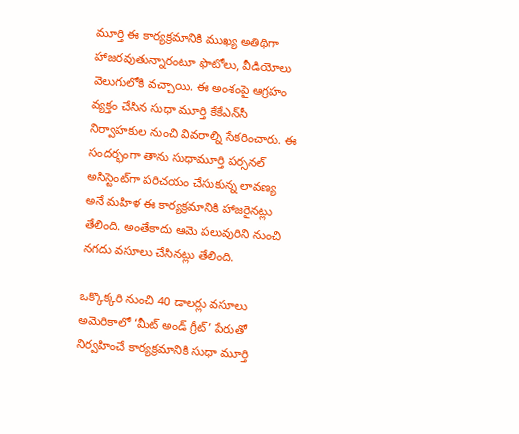మూర్తి ఈ కార్యక్రమానికి ముఖ్య అతిథిగా హాజరవుతున్నారంటూ ఫొటోలు, వీడియోలు వెలుగులోకి వచ్చాయి. ఈ అంశంపై ఆగ్రహం వ్యక్తం చేసిన సుధా మూర్తి కేకేఎన్‌సీ నిర్వాహకుల నుంచి వివరాల్ని సేకరించారు. ఈ సందర్భంగా తాను సుధామూర్తి పర్సనల్ అసిస్టెంట్‌గా పరిచయం చేసుకున్న లావణ్య అనే మహిళ ఈ కార్యక్రమానికి హాజరైనట్లు తేలింది. అంతేకాదు ఆమె పలువురిని నుంచి నగదు వసూలు చేసినట్లు తేలింది.

ఒక్కొక్కరి నుంచి 40 డాలర్లు వసూలు
అమెరికాలో ‘మీట్ అండ్ గ్రీట్’ పేరుతో నిర్వహించే కార్యక్రమానికి సుధా మూర్తి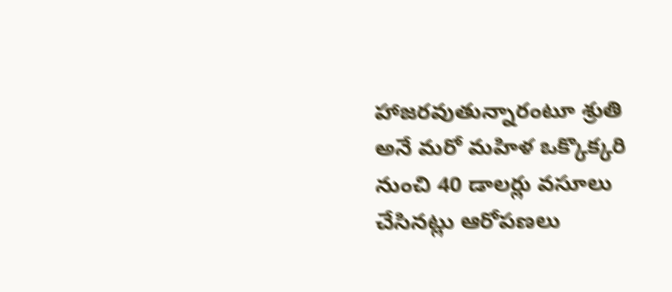హాజరవుతున్నారంటూ శ్రుతి అనే మరో మహిళ ఒక్కొక్కరి నుంచి 40 డాలర్లు వసూలు చేసినట్లు ఆరోపణలు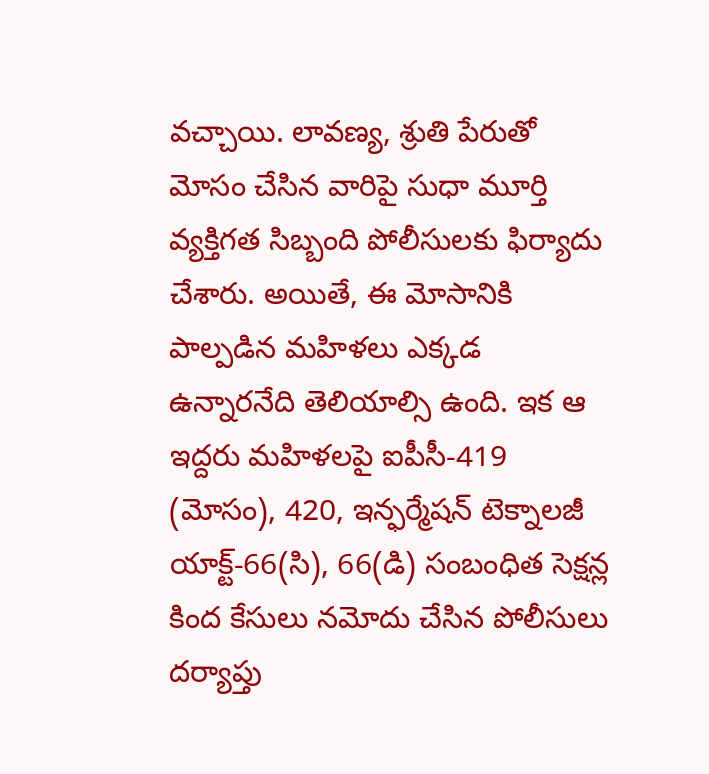వచ్చాయి. లావణ్య, శ్రుతి పేరుతో మోసం చేసిన వారిపై సుధా మూర్తి వ్యక్తిగత సిబ్బంది పోలీసులకు ఫిర్యాదు చేశారు. అయితే, ఈ మోసానికి పాల్పడిన మహిళలు ఎక్కడ ఉన్నారనేది తెలియాల్సి ఉంది. ఇక ఆ ఇద్దరు మహిళలపై ఐపీసీ-419 (మోసం), 420, ఇన్ఫర్మేషన్ టెక్నాలజీ యాక్ట్-66(సి), 66(డి) సంబంధిత సెక్షన్ల కింద కేసులు నమోదు చేసిన పోలీసులు దర్యాప్తు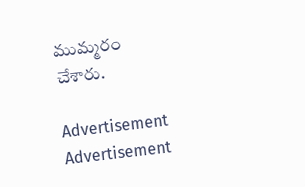ముమ్మరం చేశారు.

Advertisement
Advertisement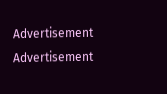Advertisement
Advertisement